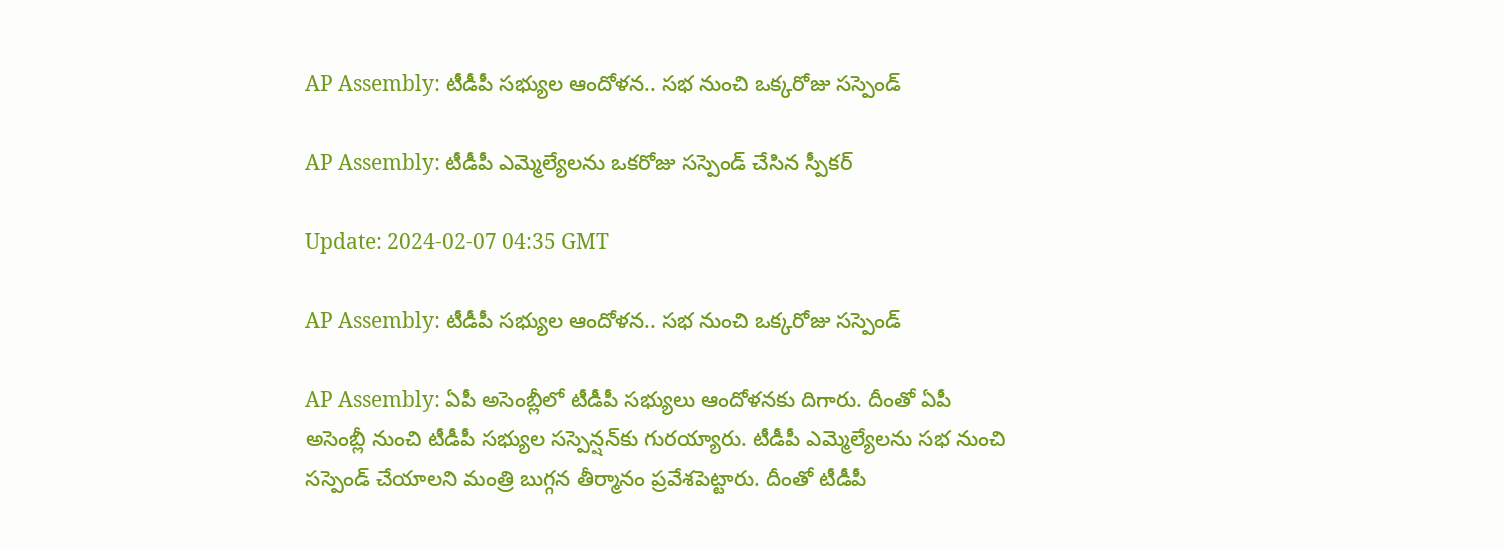AP Assembly: టీడీపీ సభ్యుల ఆందోళన.. సభ నుంచి ఒక్కరోజు సస్పెండ్‌

AP Assembly: టీడీపీ ఎమ్మెల్యేలను ఒకరోజు సస్పెండ్ చేసిన స్పీకర్

Update: 2024-02-07 04:35 GMT

AP Assembly: టీడీపీ సభ్యుల ఆందోళన.. సభ నుంచి ఒక్కరోజు సస్పెండ్‌

AP Assembly: ఏపీ అసెంబ్లీలో టీడీపీ సభ్యులు ఆందోళనకు దిగారు. దీంతో ఏపీ అసెంబ్లీ నుంచి టీడీపీ సభ్యుల సస్పెన్షన్‌కు గురయ్యారు. టీడీపీ ఎమ్మెల్యేలను సభ నుంచి సస్పెండ్ చేయాలని మంత్రి బుగ్గన తీర్మానం ప్రవేశపెట్టారు. దీంతో టీడీపీ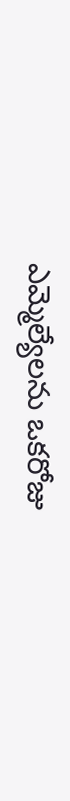ఎమ్మెల్యేలను ఒకరోజు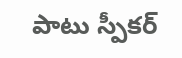పాటు స్పీకర్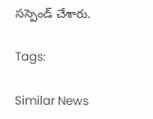సస్పెండ్ చేశారు.

Tags:

Similar News